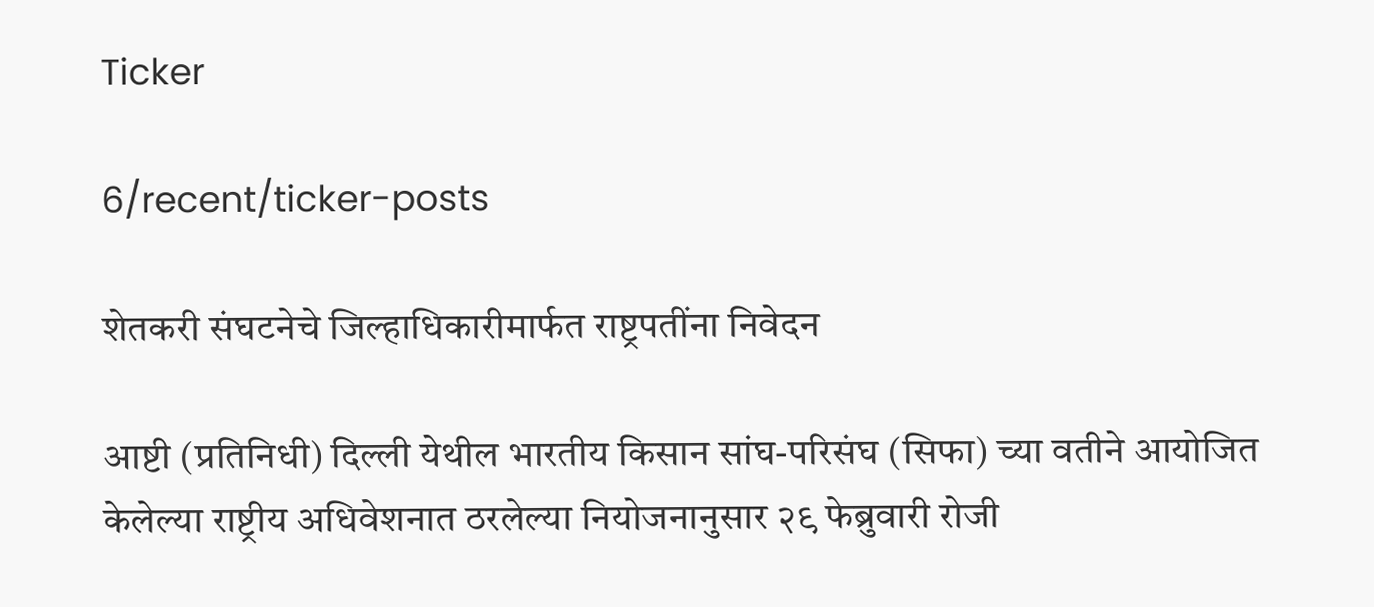Ticker

6/recent/ticker-posts

शेतकरी संघटनेचे जिल्हाधिकारीमार्फत राष्ट्रपतींना निवेदन

आष्टी (प्रतिनिधी) दिल्ली येथील भारतीय किसान सांघ-परिसंघ (सिफा) च्या वतीने आयोजित केलेल्या राष्ट्रीय अधिवेशनात ठरलेल्या नियोजनानुसार २९ फेब्रुवारी रोजी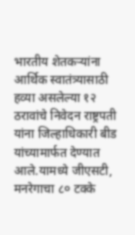भारतीय शेतकऱ्यांना आर्थिक स्वातंत्र्यासाठी हव्या असलेल्या १२ ठरावांचे निवेदन राष्ट्रपती यांना जिल्हाधिकारी बीड यांच्यामार्फत देण्यात आले.यामध्ये जीएसटी, मनरेगाचा ८० टक्के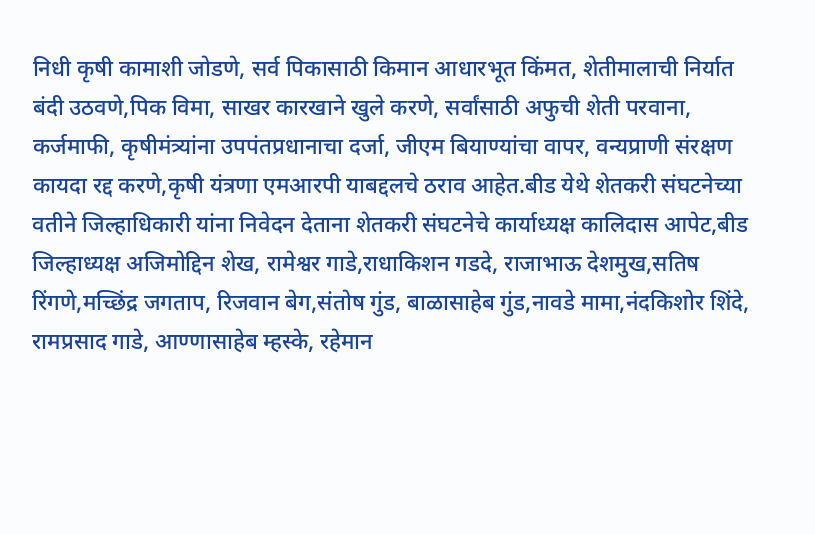निधी कृषी कामाशी जोडणे, सर्व पिकासाठी किमान आधारभूत किंमत, शेतीमालाची निर्यात बंदी उठवणे,पिक विमा, साखर कारखाने खुले करणे, सर्वांसाठी अफुची शेती परवाना, कर्जमाफी, कृषीमंत्र्यांना उपपंतप्रधानाचा दर्जा, जीएम बियाण्यांचा वापर, वन्यप्राणी संरक्षण कायदा रद्द करणे,कृषी यंत्रणा एमआरपी याबद्दलचे ठराव आहेत.बीड येथे शेतकरी संघटनेच्या वतीने जिल्हाधिकारी यांना निवेदन देताना शेतकरी संघटनेचे कार्याध्यक्ष कालिदास आपेट,बीड जिल्हाध्यक्ष अजिमोद्दिन शेख, रामेश्वर गाडे,राधाकिशन गडदे, राजाभाऊ देशमुख,सतिष रिंगणे,मच्छिंद्र जगताप, रिजवान बेग,संतोष गुंड, बाळासाहेब गुंड,नावडे मामा,नंदकिशोर शिंदे, रामप्रसाद गाडे, आण्णासाहेब म्हस्के, रहेमान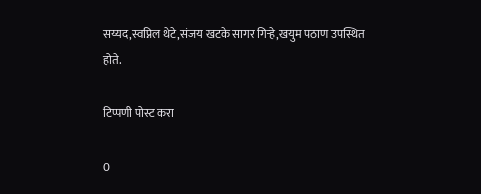सय्यद,स्वप्निल थेटे,संजय खटके सागर गिऱ्हे,खयुम पठाण उपस्थित होते.

टिप्पणी पोस्ट करा

0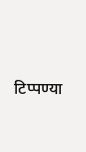टिप्पण्या